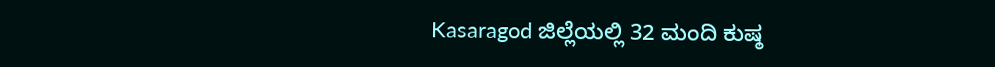Kasaragod ಜಿಲ್ಲೆಯಲ್ಲಿ 32 ಮಂದಿ ಕುಷ್ಠ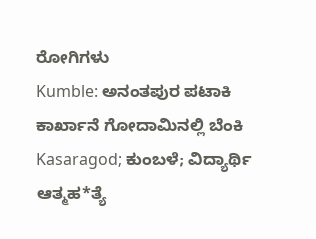ರೋಗಿಗಳು
Kumble: ಅನಂತಪುರ ಪಟಾಕಿ ಕಾರ್ಖಾನೆ ಗೋದಾಮಿನಲ್ಲಿ ಬೆಂಕಿ
Kasaragod; ಕುಂಬಳೆ; ವಿದ್ಯಾರ್ಥಿ ಆತ್ಮಹ*ತ್ಯೆ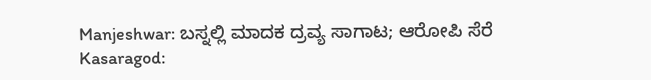Manjeshwar: ಬಸ್ನಲ್ಲಿ ಮಾದಕ ದ್ರವ್ಯ ಸಾಗಾಟ; ಆರೋಪಿ ಸೆರೆ
Kasaragod: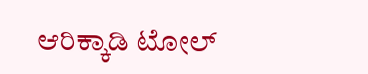ಆರಿಕ್ಕಾಡಿ ಟೋಲ್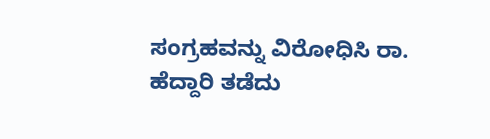ಸಂಗ್ರಹವನ್ನು ವಿರೋಧಿಸಿ ರಾ. ಹೆದ್ದಾರಿ ತಡೆದು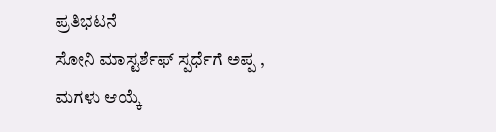ಪ್ರತಿಭಟನೆ
ಸೋನಿ ಮಾಸ್ಟರ್ಶೆಫ್ ಸ್ಪರ್ಧೆಗೆ ಅಪ್ಪ , ಮಗಳು ಆಯ್ಕೆ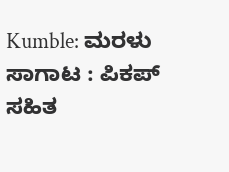Kumble: ಮರಳು ಸಾಗಾಟ : ಪಿಕಪ್ ಸಹಿತ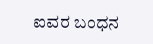ಐವರ ಬಂಧನ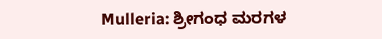Mulleria: ಶ್ರೀಗಂಧ ಮರಗಳ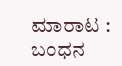ಮಾರಾಟ : ಬಂಧನ